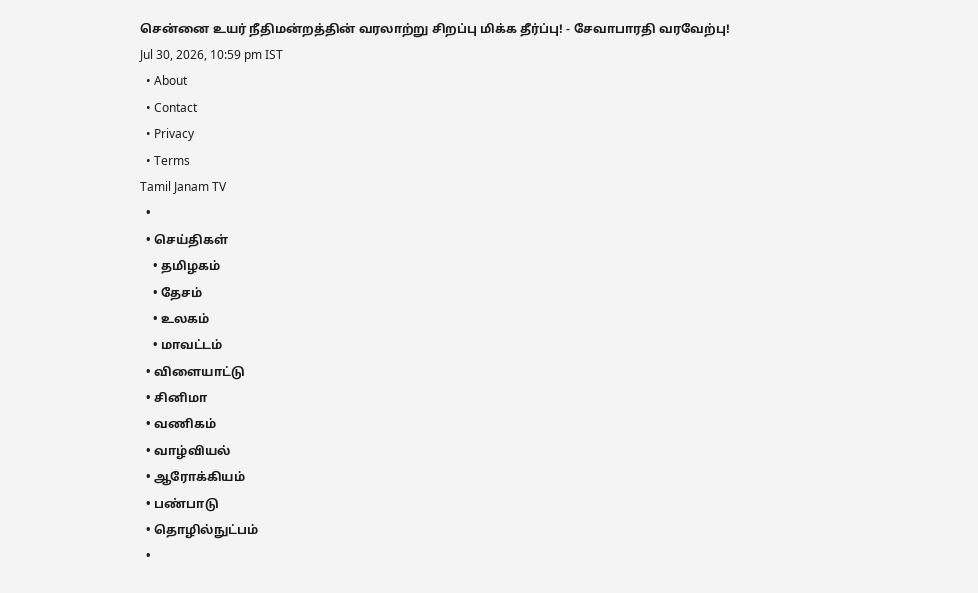சென்னை உயர் நீதிமன்றத்தின் வரலாற்று சிறப்பு மிக்க தீர்ப்பு! - சேவாபாரதி வரவேற்பு!
Jul 30, 2026, 10:59 pm IST
  • About
  • Contact
  • Privacy
  • Terms
Tamil Janam TV
  •
  • செய்திகள்
    • தமிழகம்
    • தேசம்
    • உலகம்
    • மாவட்டம்
  • விளையாட்டு
  • சினிமா
  • வணிகம்
  • வாழ்வியல்
  • ஆரோக்கியம்
  • பண்பாடு
  • தொழில்நுட்பம்
  •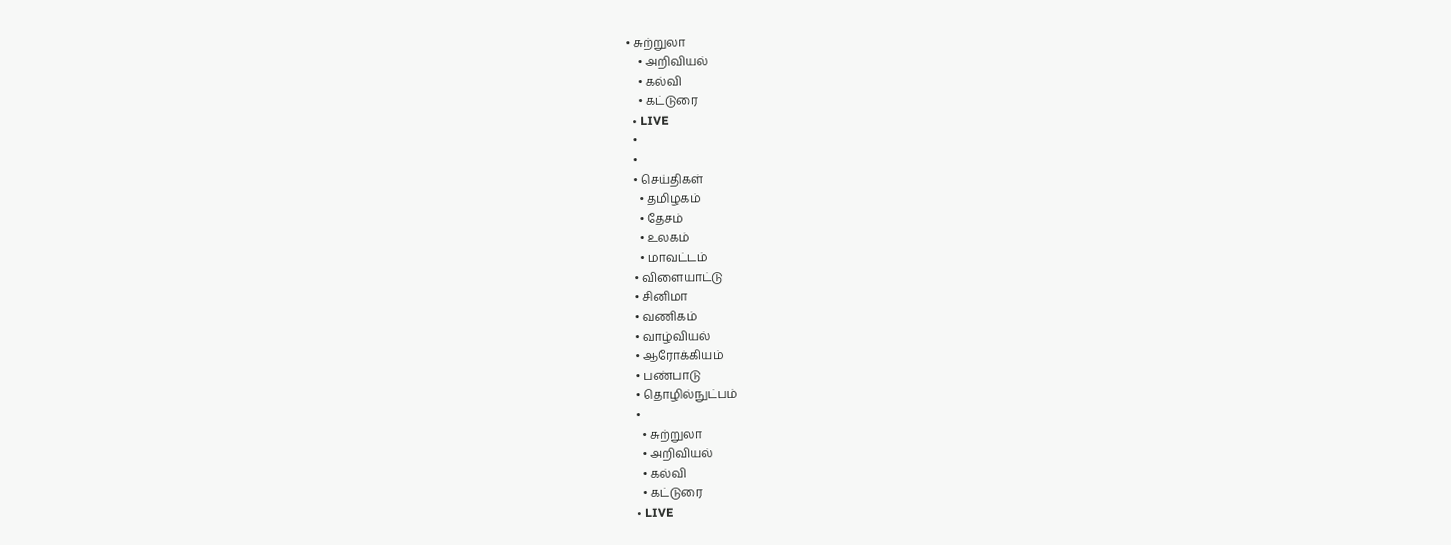• சுற்றுலா
    • அறிவியல்
    • கல்வி
    • கட்டுரை
  • LIVE
  •
  •
  • செய்திகள்
    • தமிழகம்
    • தேசம்
    • உலகம்
    • மாவட்டம்
  • விளையாட்டு
  • சினிமா
  • வணிகம்
  • வாழ்வியல்
  • ஆரோக்கியம்
  • பண்பாடு
  • தொழில்நுட்பம்
  •
    • சுற்றுலா
    • அறிவியல்
    • கல்வி
    • கட்டுரை
  • LIVE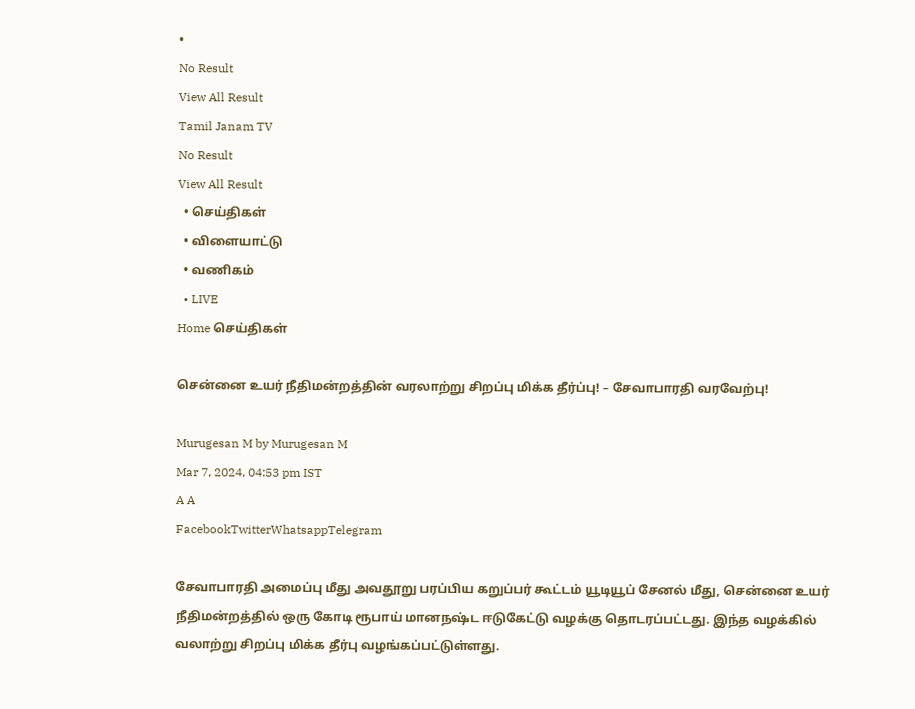•
No Result
View All Result
Tamil Janam TV
No Result
View All Result
  • செய்திகள்
  • விளையாட்டு
  • வணிகம்
  • LIVE
Home செய்திகள்

சென்னை உயர் நீதிமன்றத்தின் வரலாற்று சிறப்பு மிக்க தீர்ப்பு! – சேவாபாரதி வரவேற்பு!

Murugesan M by Murugesan M
Mar 7, 2024, 04:53 pm IST
A A
FacebookTwitterWhatsappTelegram

சேவாபாரதி அமைப்பு மீது அவதூறு பரப்பிய கறுப்பர் கூட்டம் யூடியூப் சேனல் மீது, சென்னை உயர் நீதிமன்றத்தில் ஒரு கோடி ரூபாய் மானநஷ்ட ஈடுகேட்டு வழக்கு தொடரப்பட்டது. இந்த வழக்கில் வலாற்று சிறப்பு மிக்க தீர்பு வழங்கப்பட்டுள்ளது.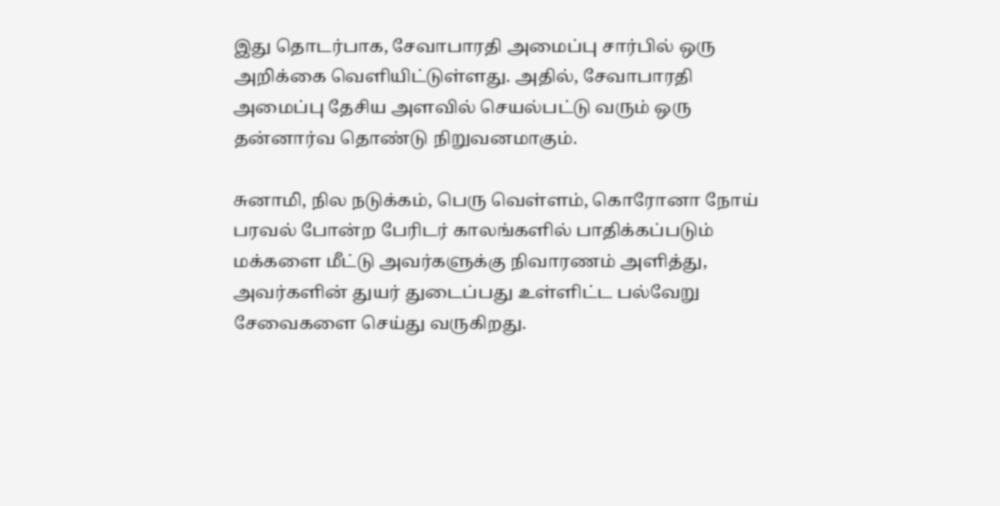இது தொடர்பாக, சேவாபாரதி அமைப்பு சார்பில் ஒரு அறிக்கை வெளியிட்டுள்ளது. அதில், சேவாபாரதி அமைப்பு தேசிய அளவில் செயல்பட்டு வரும் ஒரு தன்னார்வ தொண்டு நிறுவனமாகும்.

சுனாமி, நில நடுக்கம், பெரு வெள்ளம், கொரோனா நோய் பரவல் போன்ற பேரிடர் காலங்களில் பாதிக்கப்படும் மக்களை மீட்டு அவர்களுக்கு நிவாரணம் அளித்து, அவர்களின் துயர் துடைப்பது உள்ளிட்ட பல்வேறு சேவைகளை செய்து வருகிறது.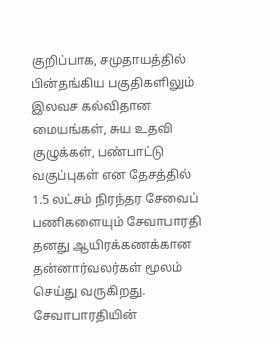குறிப்பாக, சமுதாயத்தில் பின்தங்கிய பகுதிகளிலும் இலவச கல்விதான மையங்கள், சுய உதவி குழுக்கள், பண்பாட்டு வகுப்புகள் என தேசத்தில் 1.5 லட்சம் நிரந்தர சேவைப் பணிகளையும் சேவாபாரதி தனது ஆயிரக்கணக்கான தன்னார்வலர்கள் மூலம் செய்து வருகிறது. சேவாபாரதியின்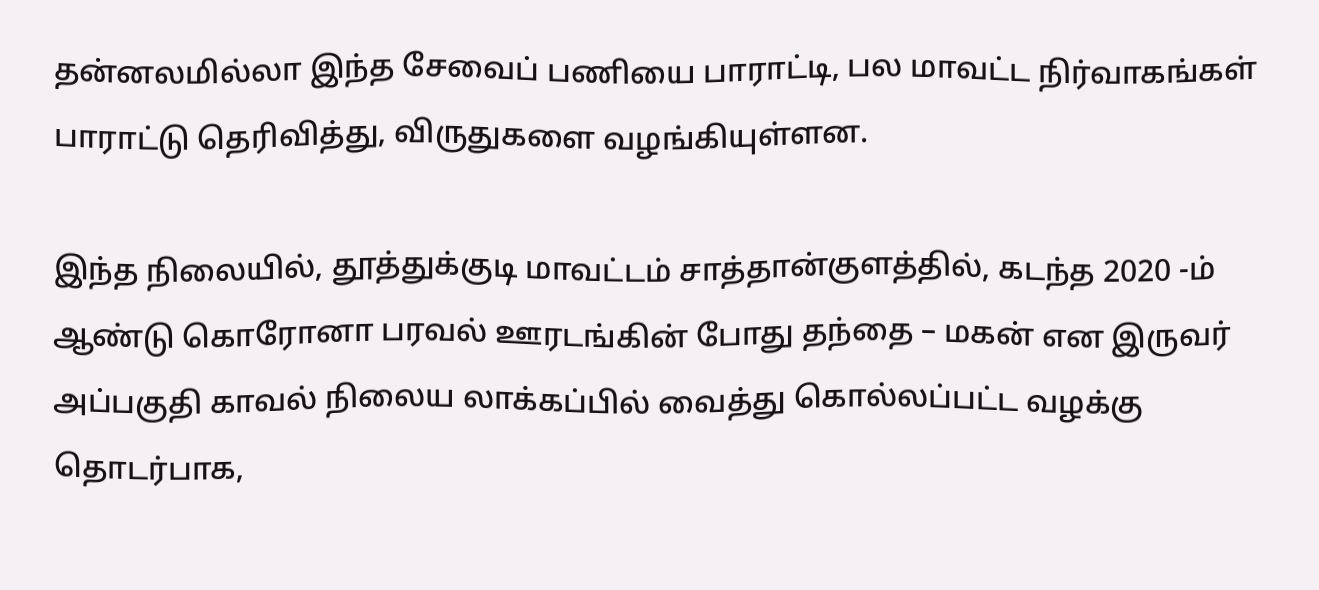தன்னலமில்லா இந்த சேவைப் பணியை பாராட்டி, பல மாவட்ட நிர்வாகங்கள் பாராட்டு தெரிவித்து, விருதுகளை வழங்கியுள்ளன.

இந்த நிலையில், தூத்துக்குடி மாவட்டம் சாத்தான்குளத்தில், கடந்த 2020 -ம் ஆண்டு கொரோனா பரவல் ஊரடங்கின் போது தந்தை – மகன் என இருவர் அப்பகுதி காவல் நிலைய லாக்கப்பில் வைத்து கொல்லப்பட்ட வழக்கு தொடர்பாக,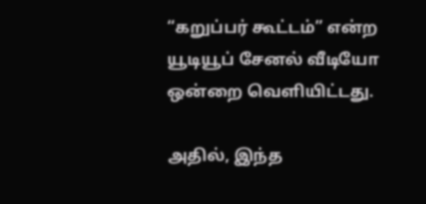“கறுப்பர் கூட்டம்” என்ற யூடியூப் சேனல் வீடியோ ஒன்றை வெளியிட்டது.

அதில், இந்த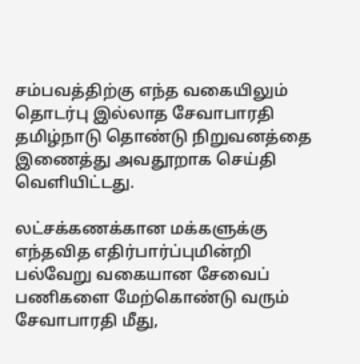சம்பவத்திற்கு எந்த வகையிலும் தொடர்பு இல்லாத சேவாபாரதி தமிழ்நாடு தொண்டு நிறுவனத்தை இணைத்து அவதூறாக செய்தி வெளியிட்டது.

லட்சக்கணக்கான மக்களுக்கு எந்தவித எதிர்பார்ப்புமின்றி பல்வேறு வகையான சேவைப் பணிகளை மேற்கொண்டு வரும் சேவாபாரதி மீது,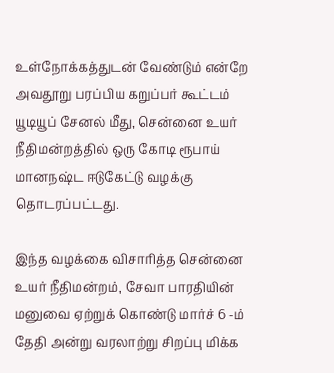உள்நோக்கத்துடன் வேண்டும் என்றே அவதூறு பரப்பிய கறுப்பர் கூட்டம் யூடியூப் சேனல் மீது, சென்னை உயர் நீதிமன்றத்தில் ஒரு கோடி ரூபாய் மானநஷ்ட ஈடுகேட்டு வழக்கு தொடரப்பட்டது.

இந்த வழக்கை விசாரித்த சென்னை உயர் நீதிமன்றம், சேவா பாரதியின் மனுவை ஏற்றுக் கொண்டு மார்ச் 6 -ம் தேதி அன்று வரலாற்று சிறப்பு மிக்க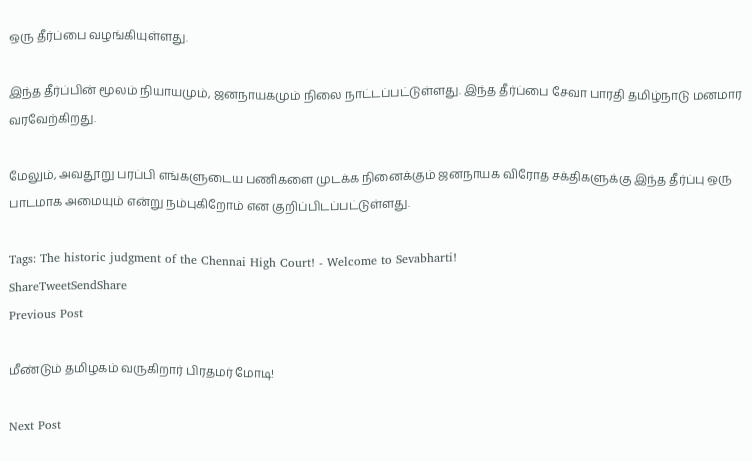ஒரு தீர்ப்பை வழங்கியுள்ளது.

இந்த தீர்ப்பின் மூலம் நியாயமும், ஜனநாயகமும் நிலை நாட்டப்பட்டுள்ளது. இந்த தீர்ப்பை சேவா பாரதி தமிழ்நாடு மனமார வரவேற்கிறது.

மேலும், அவதூறு பரப்பி எங்களுடைய பணிகளை முடக்க நினைக்கும் ஜனநாயக விரோத சக்திகளுக்கு இந்த தீர்ப்பு ஒரு பாடமாக அமையும் என்று நம்புகிறோம் என குறிப்பிடப்பட்டுள்ளது.

Tags: The historic judgment of the Chennai High Court! - Welcome to Sevabharti!
ShareTweetSendShare
Previous Post

மீண்டும் தமிழகம் வருகிறார் பிரதமர் மோடி!

Next Post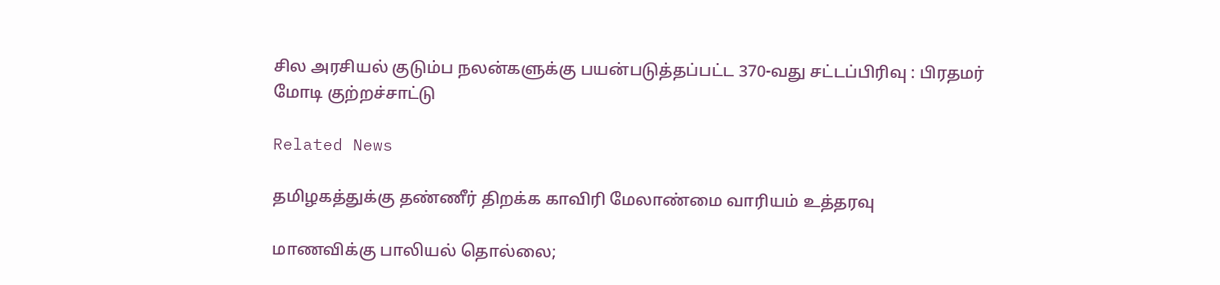சில அரசியல் குடும்ப நலன்களுக்கு பயன்படுத்தப்பட்ட 370-வது சட்டப்பிரிவு : பிரதமர் மோடி குற்றச்சாட்டு

Related News

தமிழகத்துக்கு தண்ணீர் திறக்க காவிரி மேலாண்மை வாரியம் உத்தரவு

மாணவிக்கு பாலியல் தொல்லை;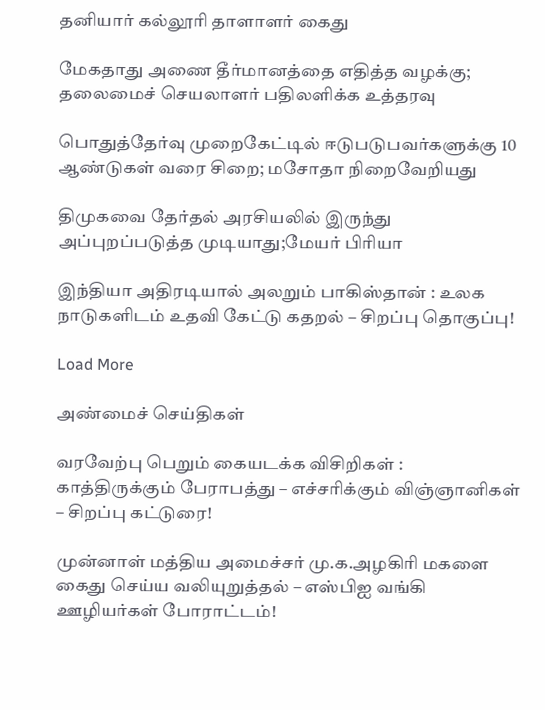தனியார் கல்லூரி தாளாளர் கைது

மேகதாது அணை தீர்மானத்தை எதித்த வழக்கு; தலைமைச் செயலாளர் பதிலளிக்க உத்தரவு

பொதுத்தேர்வு முறைகேட்டில் ஈடுபடுபவர்களுக்கு 10 ஆண்டுகள் வரை சிறை; மசோதா நிறைவேறியது

திமுகவை தேர்தல் அரசியலில் இருந்து அப்புறப்படுத்த முடியாது;மேயர் பிரியா

இந்தியா அதிரடியால் அலறும் பாகிஸ்தான் : உலக நாடுகளிடம் உதவி கேட்டு கதறல் – சிறப்பு தொகுப்பு!

Load More

அண்மைச் செய்திகள்

வரவேற்பு பெறும் கையடக்க விசிறிகள் : காத்திருக்கும் பேராபத்து – எச்சரிக்கும் விஞ்ஞானிகள் – சிறப்பு கட்டுரை!

முன்னாள் மத்திய அமைச்சர் மு.க.அழகிரி மகளை கைது செய்ய வலியுறுத்தல் – எஸ்பிஐ வங்கி ஊழியர்கள் போராட்டம்!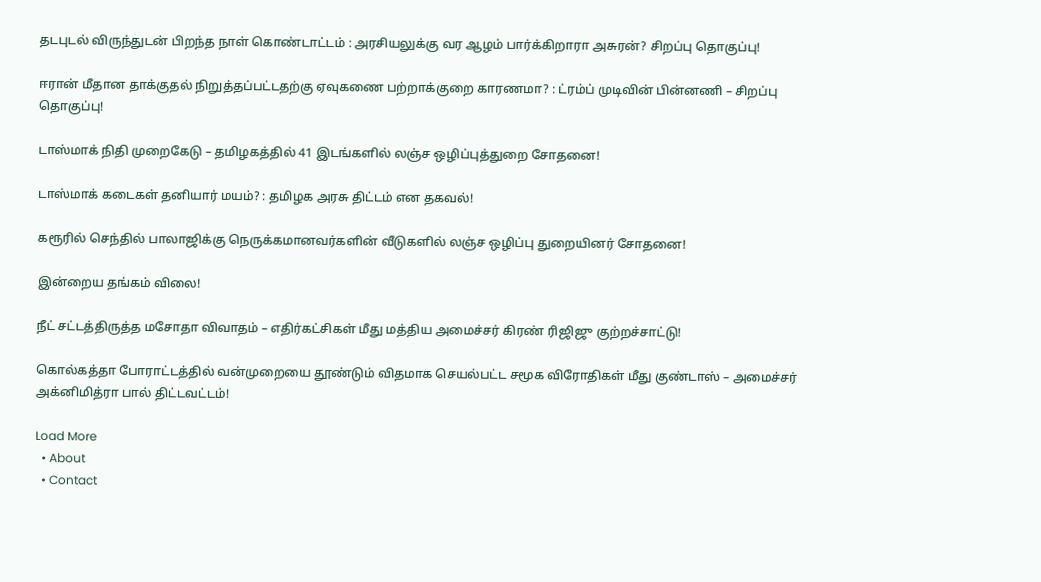தடபுடல் விருந்துடன் பிறந்த நாள் கொண்டாட்டம் : அரசியலுக்கு வர ஆழம் பார்க்கிறாரா அசுரன்? சிறப்பு தொகுப்பு!

ஈரான் மீதான தாக்குதல் நிறுத்தப்பட்டதற்கு ஏவுகணை பற்றாக்குறை காரணமா? : ட்ரம்ப் முடிவின் பின்னணி – சிறப்பு தொகுப்பு!

டாஸ்மாக் நிதி முறைகேடு – தமிழகத்தில் 41 இடங்களில் லஞ்ச ஒழிப்புத்துறை சோதனை!

டாஸ்மாக் கடைகள் தனியார் மயம்? : தமிழக அரசு திட்டம் என தகவல்!

கரூரில் செந்தில் பாலாஜிக்கு நெருக்கமானவர்களின் வீடுகளில் லஞ்ச ஒழிப்பு துறையினர் சோதனை!

இன்றைய தங்கம் விலை!

நீட் சட்டத்திருத்த மசோதா விவாதம் – எதிர்கட்சிகள் மீது மத்திய அமைச்சர் கிரண் ரிஜிஜு குற்றச்சாட்டு!

கொல்கத்தா போராட்டத்தில் வன்முறையை தூண்டும் விதமாக செயல்பட்ட சமூக விரோதிகள் மீது குண்டாஸ் – அமைச்சர் அக்னிமித்ரா பால் திட்டவட்டம்!

Load More
  • About
  • Contact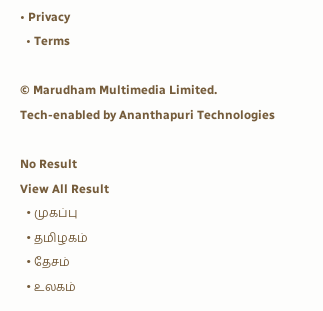• Privacy
  • Terms

© Marudham Multimedia Limited.
Tech-enabled by Ananthapuri Technologies

No Result
View All Result
  • முகப்பு
  • தமிழகம்
  • தேசம்
  • உலகம்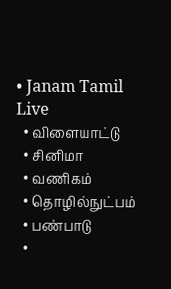• Janam Tamil Live
  • விளையாட்டு
  • சினிமா
  • வணிகம்
  • தொழில்நுட்பம்
  • பண்பாடு
  •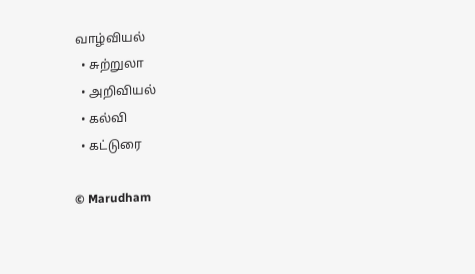வாழ்வியல்
  • சுற்றுலா
  • அறிவியல்
  • கல்வி
  • கட்டுரை

© Marudham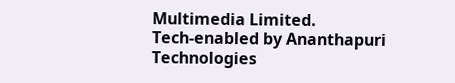Multimedia Limited.
Tech-enabled by Ananthapuri Technologies